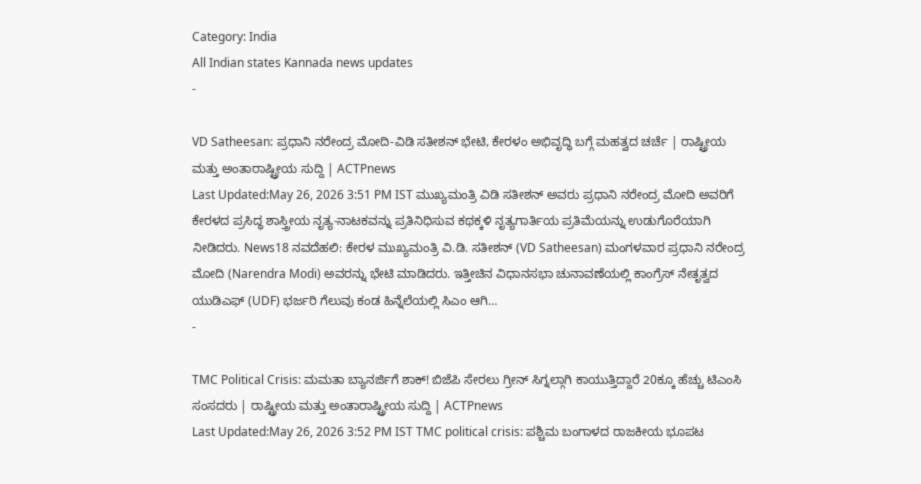Category: India
All Indian states Kannada news updates
-

VD Satheesan: ಪ್ರಧಾನಿ ನರೇಂದ್ರ ಮೋದಿ-ವಿಡಿ ಸತೀಶನ್ ಭೇಟಿ, ಕೇರಳಂ ಅಭಿವೃದ್ಧಿ ಬಗ್ಗೆ ಮಹತ್ವದ ಚರ್ಚೆ | ರಾಷ್ಟ್ರೀಯ ಮತ್ತು ಅಂತಾರಾಷ್ಟ್ರೀಯ ಸುದ್ದಿ | ACTPnews
Last Updated:May 26, 2026 3:51 PM IST ಮುಖ್ಯಮಂತ್ರಿ ವಿಡಿ ಸತೀಶನ್ ಅವರು ಪ್ರಧಾನಿ ನರೇಂದ್ರ ಮೋದಿ ಅವರಿಗೆ ಕೇರಳದ ಪ್ರಸಿದ್ಧ ಶಾಸ್ತ್ರೀಯ ನೃತ್ಯ-ನಾಟಕವನ್ನು ಪ್ರತಿನಿಧಿಸುವ ಕಥಕ್ಕಳಿ ನೃತ್ಯಗಾರ್ತಿಯ ಪ್ರತಿಮೆಯನ್ನು ಉಡುಗೊರೆಯಾಗಿ ನೀಡಿದರು. News18 ನವದೆಹಲಿ: ಕೇರಳ ಮುಖ್ಯಮಂತ್ರಿ ವಿ.ಡಿ. ಸತೀಶನ್ (VD Satheesan) ಮಂಗಳವಾರ ಪ್ರಧಾನಿ ನರೇಂದ್ರ ಮೋದಿ (Narendra Modi) ಅವರನ್ನು ಭೇಟಿ ಮಾಡಿದರು. ಇತ್ತೀಚಿನ ವಿಧಾನಸಭಾ ಚುನಾವಣೆಯಲ್ಲಿ ಕಾಂಗ್ರೆಸ್ ನೇತೃತ್ವದ ಯುಡಿಎಫ್ (UDF) ಭರ್ಜರಿ ಗೆಲುವು ಕಂಡ ಹಿನ್ನೆಲೆಯಲ್ಲಿ ಸಿಎಂ ಆಗಿ…
-

TMC Political Crisis: ಮಮತಾ ಬ್ಯಾನರ್ಜಿಗೆ ಶಾಕ್! ಬಿಜೆಪಿ ಸೇರಲು ಗ್ರೀನ್ ಸಿಗ್ನಲ್ಗಾಗಿ ಕಾಯುತ್ತಿದ್ದಾರೆ 20ಕ್ಕೂ ಹೆಚ್ಚು ಟಿಎಂಸಿ ಸಂಸದರು | ರಾಷ್ಟ್ರೀಯ ಮತ್ತು ಅಂತಾರಾಷ್ಟ್ರೀಯ ಸುದ್ದಿ | ACTPnews
Last Updated:May 26, 2026 3:52 PM IST TMC political crisis: ಪಶ್ಚಿಮ ಬಂಗಾಳದ ರಾಜಕೀಯ ಭೂಪಟ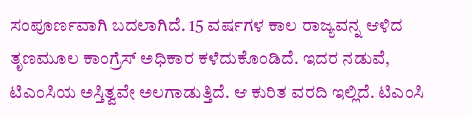ಸಂಪೂರ್ಣವಾಗಿ ಬದಲಾಗಿದೆ. 15 ವರ್ಷಗಳ ಕಾಲ ರಾಜ್ಯವನ್ನ ಆಳಿದ ತೃಣಮೂಲ ಕಾಂಗ್ರೆಸ್ ಅಧಿಕಾರ ಕಳೆದುಕೊಂಡಿದೆ. ಇದರ ನಡುವೆ, ಟಿಎಂಸಿಯ ಅಸ್ತಿತ್ವವೇ ಅಲಗಾಡುತ್ತಿದೆ. ಆ ಕುರಿತ ವರದಿ ಇಲ್ಲಿದೆ. ಟಿಎಂಸಿ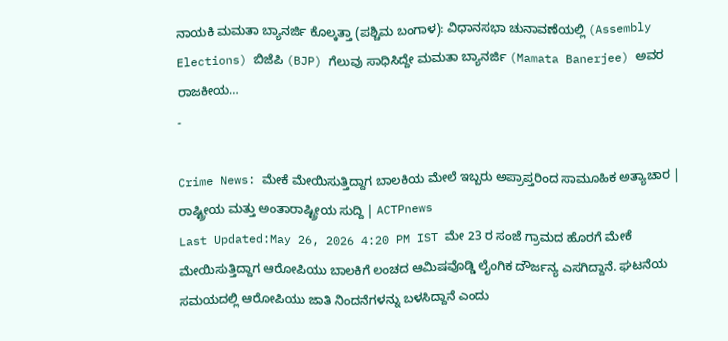ನಾಯಕಿ ಮಮತಾ ಬ್ಯಾನರ್ಜಿ ಕೊಲ್ಕತ್ತಾ (ಪಶ್ಚಿಮ ಬಂಗಾಳ): ವಿಧಾನಸಭಾ ಚುನಾವಣೆಯಲ್ಲಿ (Assembly Elections) ಬಿಜೆಪಿ (BJP) ಗೆಲುವು ಸಾಧಿಸಿದ್ದೇ ಮಮತಾ ಬ್ಯಾನರ್ಜಿ (Mamata Banerjee) ಅವರ ರಾಜಕೀಯ…
-

Crime News: ಮೇಕೆ ಮೇಯಿಸುತ್ತಿದ್ದಾಗ ಬಾಲಕಿಯ ಮೇಲೆ ಇಬ್ಬರು ಅಪ್ರಾಪ್ತರಿಂದ ಸಾಮೂಹಿಕ ಅತ್ಯಾಚಾರ | ರಾಷ್ಟ್ರೀಯ ಮತ್ತು ಅಂತಾರಾಷ್ಟ್ರೀಯ ಸುದ್ದಿ | ACTPnews
Last Updated:May 26, 2026 4:20 PM IST ಮೇ 23 ರ ಸಂಜೆ ಗ್ರಾಮದ ಹೊರಗೆ ಮೇಕೆ ಮೇಯಿಸುತ್ತಿದ್ದಾಗ ಆರೋಪಿಯು ಬಾಲಕಿಗೆ ಲಂಚದ ಆಮಿಷವೊಡ್ಡಿ ಲೈಂಗಿಕ ದೌರ್ಜನ್ಯ ಎಸಗಿದ್ದಾನೆ. ಘಟನೆಯ ಸಮಯದಲ್ಲಿ ಆರೋಪಿಯು ಜಾತಿ ನಿಂದನೆಗಳನ್ನು ಬಳಸಿದ್ದಾನೆ ಎಂದು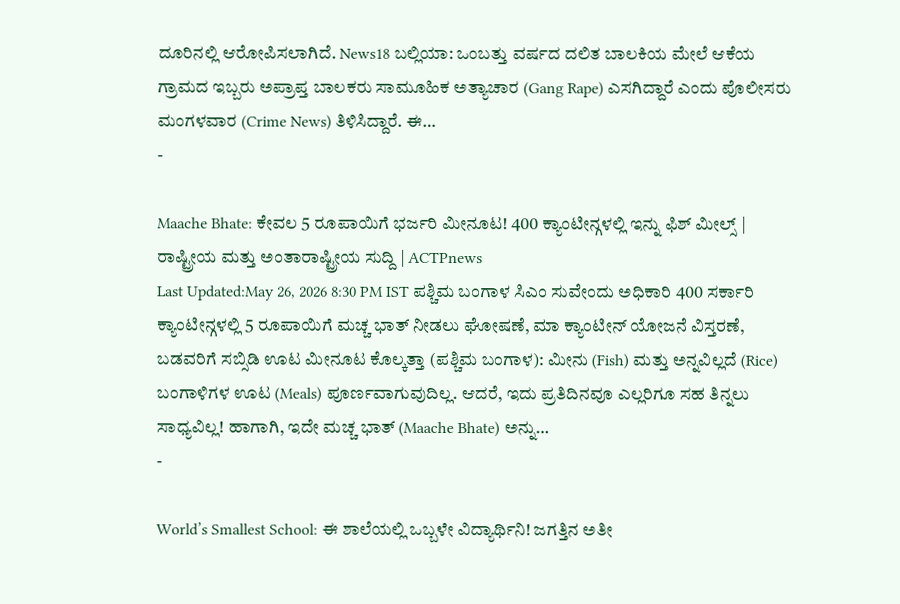ದೂರಿನಲ್ಲಿ ಆರೋಪಿಸಲಾಗಿದೆ. News18 ಬಲ್ಲಿಯಾ: ಒಂಬತ್ತು ವರ್ಷದ ದಲಿತ ಬಾಲಕಿಯ ಮೇಲೆ ಆಕೆಯ ಗ್ರಾಮದ ಇಬ್ಬರು ಅಪ್ರಾಪ್ತ ಬಾಲಕರು ಸಾಮೂಹಿಕ ಅತ್ಯಾಚಾರ (Gang Rape) ಎಸಗಿದ್ದಾರೆ ಎಂದು ಪೊಲೀಸರು ಮಂಗಳವಾರ (Crime News) ತಿಳಿಸಿದ್ದಾರೆ. ಈ…
-

Maache Bhate: ಕೇವಲ 5 ರೂಪಾಯಿಗೆ ಭರ್ಜರಿ ಮೀನೂಟ! 400 ಕ್ಯಾಂಟೀನ್ಗಳಲ್ಲಿ ಇನ್ನು ಫಿಶ್ ಮೀಲ್ಸ್ | ರಾಷ್ಟ್ರೀಯ ಮತ್ತು ಅಂತಾರಾಷ್ಟ್ರೀಯ ಸುದ್ದಿ | ACTPnews
Last Updated:May 26, 2026 8:30 PM IST ಪಶ್ಚಿಮ ಬಂಗಾಳ ಸಿಎಂ ಸುವೇಂದು ಅಧಿಕಾರಿ 400 ಸರ್ಕಾರಿ ಕ್ಯಾಂಟೀನ್ಗಳಲ್ಲಿ 5 ರೂಪಾಯಿಗೆ ಮಚ್ಚ ಭಾತ್ ನೀಡಲು ಘೋಷಣೆ, ಮಾ ಕ್ಯಾಂಟೀನ್ ಯೋಜನೆ ವಿಸ್ತರಣೆ, ಬಡವರಿಗೆ ಸಬ್ಸಿಡಿ ಊಟ ಮೀನೂಟ ಕೊಲ್ಕತ್ತಾ (ಪಶ್ಚಿಮ ಬಂಗಾಳ): ಮೀನು (Fish) ಮತ್ತು ಅನ್ನವಿಲ್ಲದೆ (Rice) ಬಂಗಾಳಿಗಳ ಊಟ (Meals) ಪೂರ್ಣವಾಗುವುದಿಲ್ಲ. ಆದರೆ, ಇದು ಪ್ರತಿದಿನವೂ ಎಲ್ಲರಿಗೂ ಸಹ ತಿನ್ನಲು ಸಾಧ್ಯವಿಲ್ಲ! ಹಾಗಾಗಿ, ಇದೇ ಮಚ್ಚ ಭಾತ್ (Maache Bhate) ಅನ್ನು…
-

World’s Smallest School: ಈ ಶಾಲೆಯಲ್ಲಿ ಒಬ್ಬಳೇ ವಿದ್ಯಾರ್ಥಿನಿ! ಜಗತ್ತಿನ ಅತೀ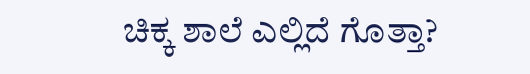ಚಿಕ್ಕ ಶಾಲೆ ಎಲ್ಲಿದೆ ಗೊತ್ತಾ?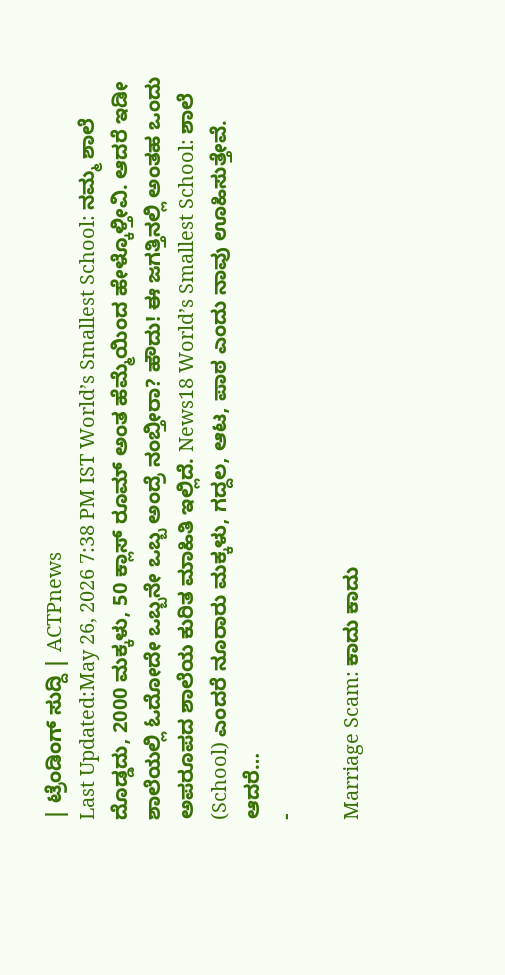| ಟ್ರೆಂಡಿಂಗ್ ಸುದ್ದಿ | ACTPnews
Last Updated:May 26, 2026 7:38 PM IST World’s Smallest School: ನಮ್ಮ ಶಾಲೆ ದೊಡ್ಡದು, 2000 ಮಕ್ಕಳು, 50 ಕ್ಲಾಸ್ ರೂಮ್ ಅಂತ ಹೆಮ್ಮೆಯಿಂದ ಹೇಳ್ಕೊಳ್ತೀವಿ. ಆದರೆ ಇಡೀ ಶಾಲೆಯಲ್ಲಿ ಓದೋದೇ ಒಬ್ಬನೇ ಒಬ್ಬ ಅಂದ್ರೆ ನಂಬ್ತೀರಾ? ಹೌದು! ಈ ಜಗತ್ತಿನಲ್ಲಿ ಅಂತಹ ಒಂದು ಅಪರೂಪದ ಶಾಲೆಯ ಕುರಿತ ಮಾಹಿತಿ ಇಲ್ಲಿದೆ. News18 World’s Smallest School: ಶಾಲೆ (School) ಎಂದರೆ ನೂರಾರು ಮಕ್ಕಳು, ಗದ್ದಲ, ಆಟ, ಪಾಠ ಎಂದು ನಾವು ಊಹಿಸುತ್ತೇವೆ. ಆದರೆ…
-

Marriage Scam: ಕಾದು ಕಾದು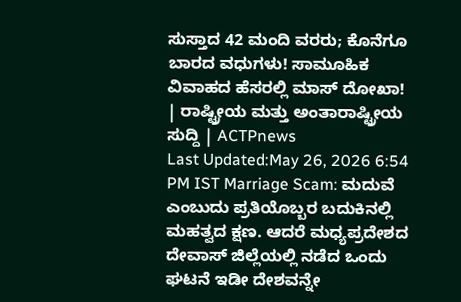ಸುಸ್ತಾದ 42 ಮಂದಿ ವರರು; ಕೊನೆಗೂ ಬಾರದ ವಧುಗಳು! ಸಾಮೂಹಿಕ ವಿವಾಹದ ಹೆಸರಲ್ಲಿ ಮಾಸ್ ದೋಖಾ! | ರಾಷ್ಟ್ರೀಯ ಮತ್ತು ಅಂತಾರಾಷ್ಟ್ರೀಯ ಸುದ್ದಿ | ACTPnews
Last Updated:May 26, 2026 6:54 PM IST Marriage Scam: ಮದುವೆ ಎಂಬುದು ಪ್ರತಿಯೊಬ್ಬರ ಬದುಕಿನಲ್ಲಿ ಮಹತ್ವದ ಕ್ಷಣ. ಆದರೆ ಮಧ್ಯಪ್ರದೇಶದ ದೇವಾಸ್ ಜಿಲ್ಲೆಯಲ್ಲಿ ನಡೆದ ಒಂದು ಘಟನೆ ಇಡೀ ದೇಶವನ್ನೇ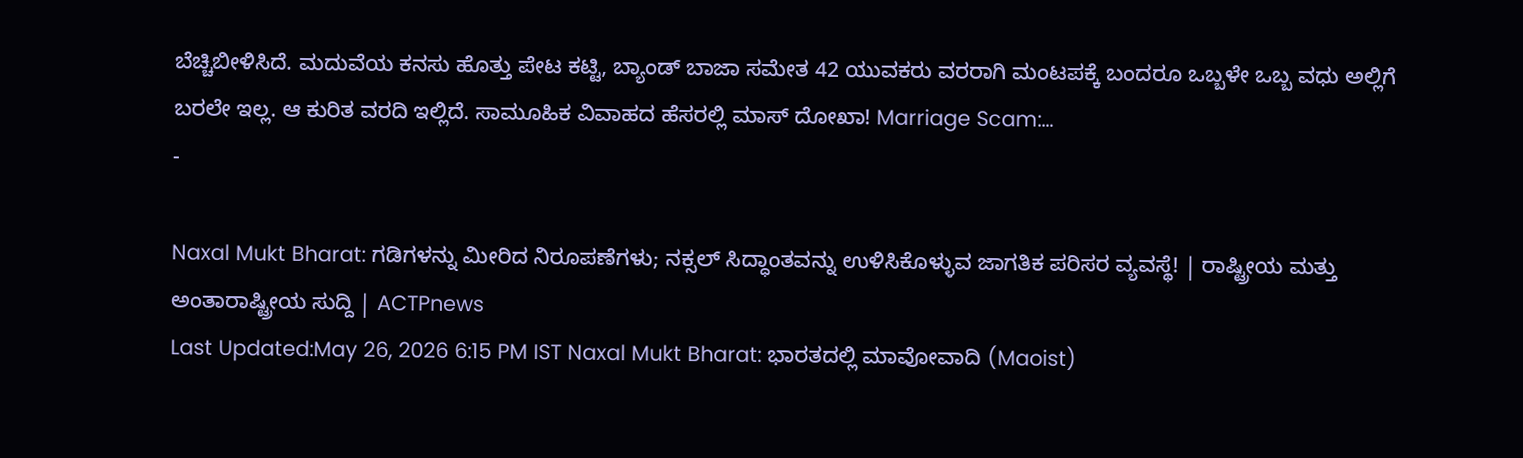ಬೆಚ್ಚಿಬೀಳಿಸಿದೆ. ಮದುವೆಯ ಕನಸು ಹೊತ್ತು ಪೇಟ ಕಟ್ಟಿ, ಬ್ಯಾಂಡ್ ಬಾಜಾ ಸಮೇತ 42 ಯುವಕರು ವರರಾಗಿ ಮಂಟಪಕ್ಕೆ ಬಂದರೂ ಒಬ್ಬಳೇ ಒಬ್ಬ ವಧು ಅಲ್ಲಿಗೆ ಬರಲೇ ಇಲ್ಲ. ಆ ಕುರಿತ ವರದಿ ಇಲ್ಲಿದೆ. ಸಾಮೂಹಿಕ ವಿವಾಹದ ಹೆಸರಲ್ಲಿ ಮಾಸ್ ದೋಖಾ! Marriage Scam:…
-

Naxal Mukt Bharat: ಗಡಿಗಳನ್ನು ಮೀರಿದ ನಿರೂಪಣೆಗಳು; ನಕ್ಸಲ್ ಸಿದ್ಧಾಂತವನ್ನು ಉಳಿಸಿಕೊಳ್ಳುವ ಜಾಗತಿಕ ಪರಿಸರ ವ್ಯವಸ್ಥೆ! | ರಾಷ್ಟ್ರೀಯ ಮತ್ತು ಅಂತಾರಾಷ್ಟ್ರೀಯ ಸುದ್ದಿ | ACTPnews
Last Updated:May 26, 2026 6:15 PM IST Naxal Mukt Bharat: ಭಾರತದಲ್ಲಿ ಮಾವೋವಾದಿ (Maoist)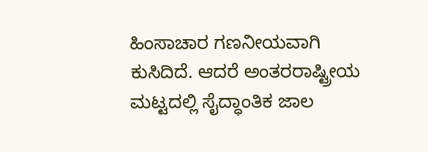ಹಿಂಸಾಚಾರ ಗಣನೀಯವಾಗಿ ಕುಸಿದಿದೆ. ಆದರೆ ಅಂತರರಾಷ್ಟ್ರೀಯ ಮಟ್ಟದಲ್ಲಿ ಸೈದ್ಧಾಂತಿಕ ಜಾಲ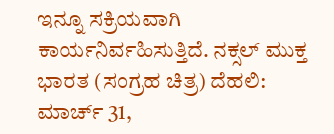ಇನ್ನೂ ಸಕ್ರಿಯವಾಗಿ ಕಾರ್ಯನಿರ್ವಹಿಸುತ್ತಿದೆ. ನಕ್ಸಲ್ ಮುಕ್ತ ಭಾರತ (ಸಂಗ್ರಹ ಚಿತ್ರ) ದೆಹಲಿ: ಮಾರ್ಚ್ 31,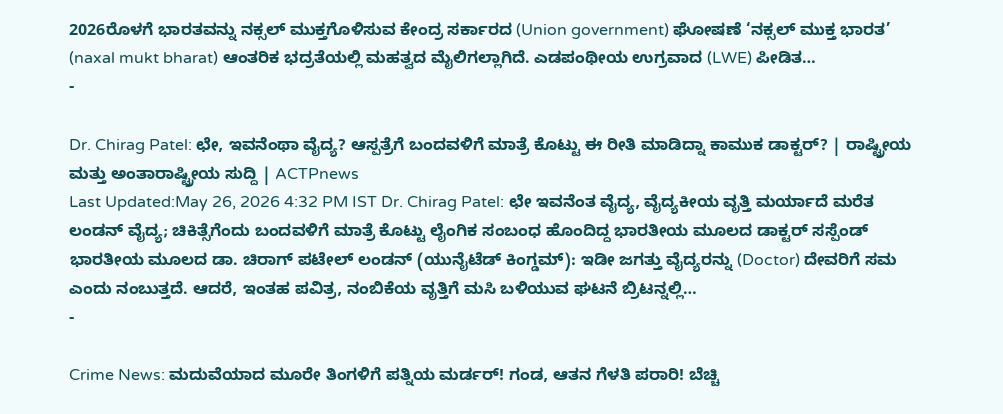2026ರೊಳಗೆ ಭಾರತವನ್ನು ನಕ್ಸಲ್ ಮುಕ್ತಗೊಳಿಸುವ ಕೇಂದ್ರ ಸರ್ಕಾರದ (Union government) ಘೋಷಣೆ ‘ನಕ್ಸಲ್ ಮುಕ್ತ ಭಾರತ’ (naxal mukt bharat) ಆಂತರಿಕ ಭದ್ರತೆಯಲ್ಲಿ ಮಹತ್ವದ ಮೈಲಿಗಲ್ಲಾಗಿದೆ. ಎಡಪಂಥೀಯ ಉಗ್ರವಾದ (LWE) ಪೀಡಿತ…
-

Dr. Chirag Patel: ಛೇ, ಇವನೆಂಥಾ ವೈದ್ಯ? ಆಸ್ಪತ್ರೆಗೆ ಬಂದವಳಿಗೆ ಮಾತ್ರೆ ಕೊಟ್ಟು ಈ ರೀತಿ ಮಾಡಿದ್ನಾ ಕಾಮುಕ ಡಾಕ್ಟರ್? | ರಾಷ್ಟ್ರೀಯ ಮತ್ತು ಅಂತಾರಾಷ್ಟ್ರೀಯ ಸುದ್ದಿ | ACTPnews
Last Updated:May 26, 2026 4:32 PM IST Dr. Chirag Patel: ಛೇ ಇವನೆಂತ ವೈದ್ಯ, ವೈದ್ಯಕೀಯ ವೃತ್ತಿ ಮರ್ಯಾದೆ ಮರೆತ ಲಂಡನ್ ವೈದ್ಯ; ಚಿಕಿತ್ಸೆಗೆಂದು ಬಂದವಳಿಗೆ ಮಾತ್ರೆ ಕೊಟ್ಟು ಲೈಂಗಿಕ ಸಂಬಂಧ ಹೊಂದಿದ್ದ ಭಾರತೀಯ ಮೂಲದ ಡಾಕ್ಟರ್ ಸಸ್ಪೆಂಡ್ ಭಾರತೀಯ ಮೂಲದ ಡಾ. ಚಿರಾಗ್ ಪಟೇಲ್ ಲಂಡನ್ (ಯುನೈಟೆಡ್ ಕಿಂಗ್ಡಮ್): ಇಡೀ ಜಗತ್ತು ವೈದ್ಯರನ್ನು (Doctor) ದೇವರಿಗೆ ಸಮ ಎಂದು ನಂಬುತ್ತದೆ. ಆದರೆ, ಇಂತಹ ಪವಿತ್ರ, ನಂಬಿಕೆಯ ವೃತ್ತಿಗೆ ಮಸಿ ಬಳಿಯುವ ಘಟನೆ ಬ್ರಿಟನ್ನಲ್ಲಿ…
-

Crime News: ಮದುವೆಯಾದ ಮೂರೇ ತಿಂಗಳಿಗೆ ಪತ್ನಿಯ ಮರ್ಡರ್! ಗಂಡ, ಆತನ ಗೆಳತಿ ಪರಾರಿ! ಬೆಚ್ಚಿ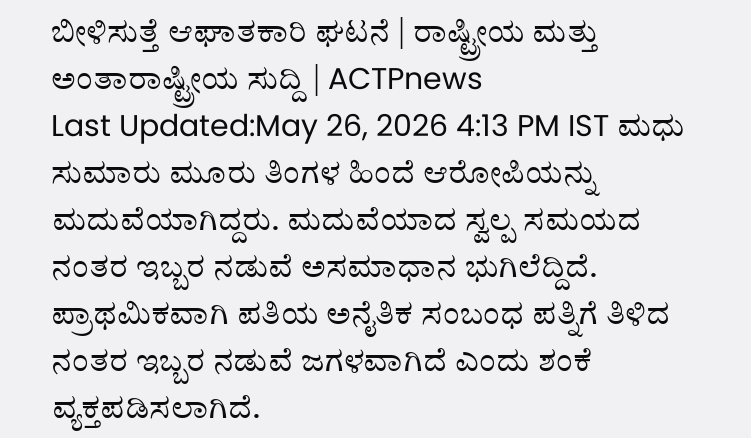ಬೀಳಿಸುತ್ತೆ ಆಘಾತಕಾರಿ ಘಟನೆ | ರಾಷ್ಟ್ರೀಯ ಮತ್ತು ಅಂತಾರಾಷ್ಟ್ರೀಯ ಸುದ್ದಿ | ACTPnews
Last Updated:May 26, 2026 4:13 PM IST ಮಧು ಸುಮಾರು ಮೂರು ತಿಂಗಳ ಹಿಂದೆ ಆರೋಪಿಯನ್ನು ಮದುವೆಯಾಗಿದ್ದರು. ಮದುವೆಯಾದ ಸ್ವಲ್ಪ ಸಮಯದ ನಂತರ ಇಬ್ಬರ ನಡುವೆ ಅಸಮಾಧಾನ ಭುಗಿಲೆದ್ದಿದೆ. ಪ್ರಾಥಮಿಕವಾಗಿ ಪತಿಯ ಅನೈತಿಕ ಸಂಬಂಧ ಪತ್ನಿಗೆ ತಿಳಿದ ನಂತರ ಇಬ್ಬರ ನಡುವೆ ಜಗಳವಾಗಿದೆ ಎಂದು ಶಂಕೆ ವ್ಯಕ್ತಪಡಿಸಲಾಗಿದೆ.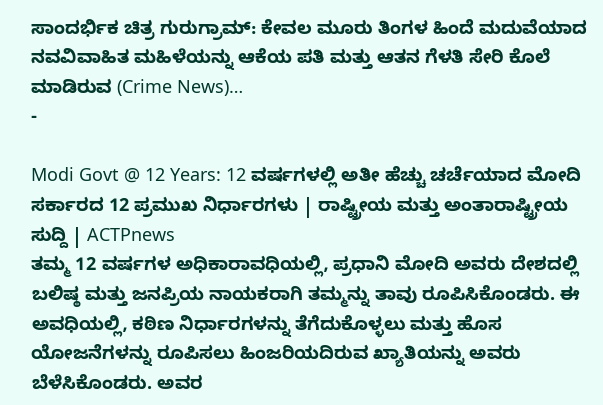ಸಾಂದರ್ಭಿಕ ಚಿತ್ರ ಗುರುಗ್ರಾಮ್: ಕೇವಲ ಮೂರು ತಿಂಗಳ ಹಿಂದೆ ಮದುವೆಯಾದ ನವವಿವಾಹಿತ ಮಹಿಳೆಯನ್ನು ಆಕೆಯ ಪತಿ ಮತ್ತು ಆತನ ಗೆಳತಿ ಸೇರಿ ಕೊಲೆ ಮಾಡಿರುವ (Crime News)…
-

Modi Govt @ 12 Years: 12 ವರ್ಷಗಳಲ್ಲಿ ಅತೀ ಹೆಚ್ಚು ಚರ್ಚೆಯಾದ ಮೋದಿ ಸರ್ಕಾರದ 12 ಪ್ರಮುಖ ನಿರ್ಧಾರಗಳು | ರಾಷ್ಟ್ರೀಯ ಮತ್ತು ಅಂತಾರಾಷ್ಟ್ರೀಯ ಸುದ್ದಿ | ACTPnews
ತಮ್ಮ 12 ವರ್ಷಗಳ ಅಧಿಕಾರಾವಧಿಯಲ್ಲಿ, ಪ್ರಧಾನಿ ಮೋದಿ ಅವರು ದೇಶದಲ್ಲಿ ಬಲಿಷ್ಠ ಮತ್ತು ಜನಪ್ರಿಯ ನಾಯಕರಾಗಿ ತಮ್ಮನ್ನು ತಾವು ರೂಪಿಸಿಕೊಂಡರು. ಈ ಅವಧಿಯಲ್ಲಿ, ಕಠಿಣ ನಿರ್ಧಾರಗಳನ್ನು ತೆಗೆದುಕೊಳ್ಳಲು ಮತ್ತು ಹೊಸ ಯೋಜನೆಗಳನ್ನು ರೂಪಿಸಲು ಹಿಂಜರಿಯದಿರುವ ಖ್ಯಾತಿಯನ್ನು ಅವರು ಬೆಳೆಸಿಕೊಂಡರು. ಅವರ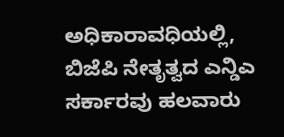ಅಧಿಕಾರಾವಧಿಯಲ್ಲಿ, ಬಿಜೆಪಿ ನೇತೃತ್ವದ ಎನ್ಡಿಎ ಸರ್ಕಾರವು ಹಲವಾರು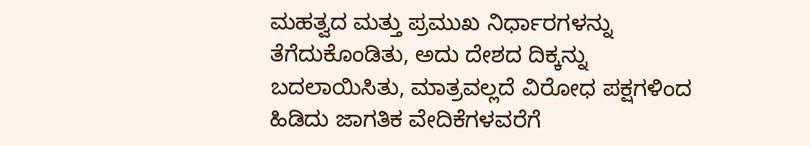ಮಹತ್ವದ ಮತ್ತು ಪ್ರಮುಖ ನಿರ್ಧಾರಗಳನ್ನು ತೆಗೆದುಕೊಂಡಿತು, ಅದು ದೇಶದ ದಿಕ್ಕನ್ನು ಬದಲಾಯಿಸಿತು, ಮಾತ್ರವಲ್ಲದೆ ವಿರೋಧ ಪಕ್ಷಗಳಿಂದ ಹಿಡಿದು ಜಾಗತಿಕ ವೇದಿಕೆಗಳವರೆಗೆ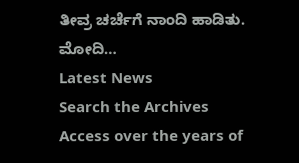ತೀವ್ರ ಚರ್ಚೆಗೆ ನಾಂದಿ ಹಾಡಿತು. ಮೋದಿ…
Latest News
Search the Archives
Access over the years of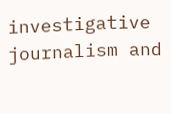investigative journalism and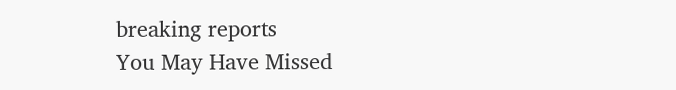breaking reports
You May Have Missed